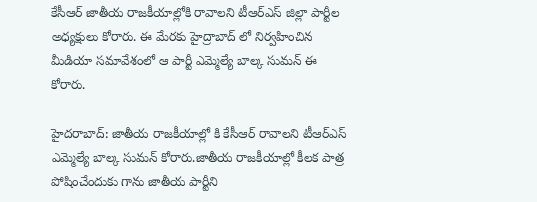కేసీఆర్ జాతీయ రాజకీయాల్లోకి రావాలని టీఆర్ఎస్ జిల్లా పార్టీల అధ్యక్షులు కోరారు. ఈ మేరకు హైద్రాబాద్ లో నిర్వహించిన మీడియా సమావేశంలో ఆ పార్టీ ఎమ్మెల్యే బాల్క సుమన్ ఈ  కోరారు.

హైదరాబాద్: జాతీయ రాజకీయాల్లో కి కేసీఆర్ రావాలని టీఆర్ఎస్ ఎమ్మెల్యే బాల్క సుమన్ కోరారు.జాతీయ రాజకీయాల్లో కీలక పాత్ర పోషించేందుకు గాను జాతీయ పార్టీని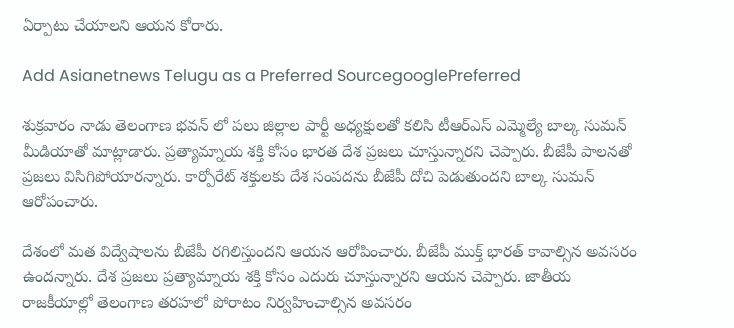ఏర్పాటు చేయాలని ఆయన కోరారు.

Add Asianetnews Telugu as a Preferred SourcegooglePreferred

శుక్రవారం నాడు తెలంగాణ భవన్ లో పలు జిల్లాల పార్టీ అధ్యక్షులతో కలిసి టీఆర్ఎస్ ఎమ్మెల్యే బాల్క సుమన్ మీడియాతో మాట్లాడారు. ప్రత్యామ్నాయ శక్తి కోసం భారత దేశ ప్రజలు చూస్తున్నారని చెప్పారు. బీజేపీ పాలనతో ప్రజలు విసిగిపోయారన్నారు. కార్పోరేట్ శక్తులకు దేశ సంపదను బీజేపీ దోచి పెడుతుందని బాల్క సుమన్ ఆరోపంచారు.

దేశంలో మత విద్వేషాలను బీజేపీ రగిలిస్తుందని ఆయన ఆరోపించారు. బీజేపీ ముక్త్ భారత్ కావాల్సిన అవసరం ఉందన్నారు. దేశ ప్రజలు ప్రత్యామ్నాయ శక్తి కోసం ఎదురు చూస్తున్నారని ఆయన చెప్పారు. జాతీయ రాజకీయాల్లో తెలంగాణ తరహలో పోరాటం నిర్వహించాల్సిన అవసరం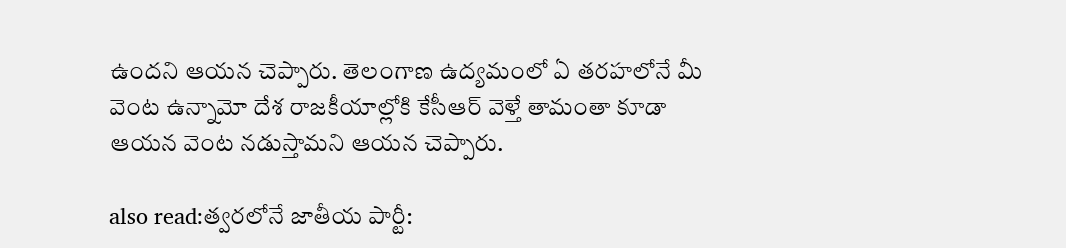ఉందని ఆయన చెప్పారు. తెలంగాణ ఉద్యమంలో ఏ తరహలోనే మీ వెంట ఉన్నామో దేశ రాజకీయాల్లోకి కేసీఆర్ వెళ్తే తామంతా కూడా ఆయన వెంట నడుస్తామని ఆయన చెప్పారు.

also read:త్వరలోనే జాతీయ పార్టీ: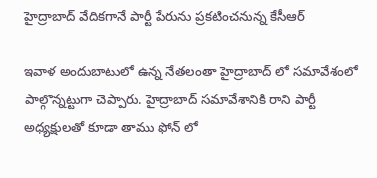హైద్రాబాద్ వేదికగానే పార్టీ పేరును ప్రకటించనున్న కేసీఆర్

ఇవాళ అందుబాటులో ఉన్న నేతలంతా హైద్రాబాద్ లో సమావేశంలో పాల్గొన్నట్టుగా చెప్పారు. హైద్రాబాద్ సమావేశానికి రాని పార్టీ అధ్యక్షులతో కూడా తాము ఫోన్ లో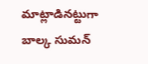మాట్లాడినట్టుగా బాల్క సుమన్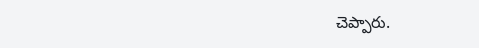చెప్పారు.